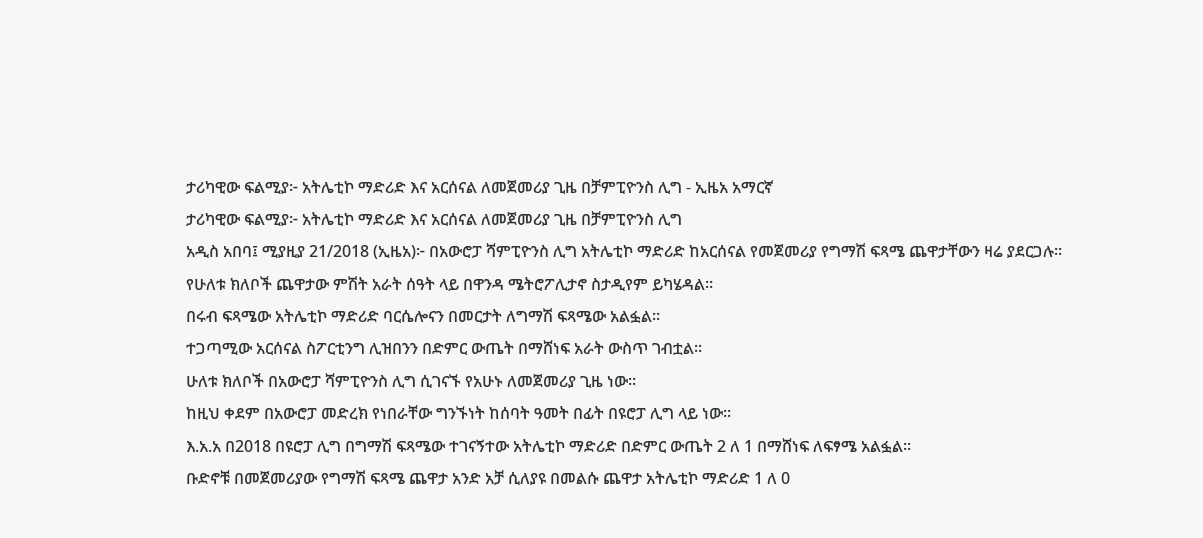ታሪካዊው ፍልሚያ፦ አትሌቲኮ ማድሪድ እና አርሰናል ለመጀመሪያ ጊዜ በቻምፒዮንስ ሊግ - ኢዜአ አማርኛ
ታሪካዊው ፍልሚያ፦ አትሌቲኮ ማድሪድ እና አርሰናል ለመጀመሪያ ጊዜ በቻምፒዮንስ ሊግ
አዲስ አበባ፤ ሚያዚያ 21/2018 (ኢዜአ)፦ በአውሮፓ ሻምፒዮንስ ሊግ አትሌቲኮ ማድሪድ ከአርሰናል የመጀመሪያ የግማሽ ፍጻሜ ጨዋታቸውን ዛሬ ያደርጋሉ።
የሁለቱ ክለቦች ጨዋታው ምሽት አራት ሰዓት ላይ በዋንዳ ሜትሮፖሊታኖ ስታዲየም ይካሄዳል።
በሩብ ፍጻሜው አትሌቲኮ ማድሪድ ባርሴሎናን በመርታት ለግማሽ ፍጻሜው አልፏል።
ተጋጣሚው አርሰናል ስፖርቲንግ ሊዝበንን በድምር ውጤት በማሸነፍ አራት ውስጥ ገብቷል።
ሁለቱ ክለቦች በአውሮፓ ሻምፒዮንስ ሊግ ሲገናኙ የአሁኑ ለመጀመሪያ ጊዜ ነው።
ከዚህ ቀደም በአውሮፓ መድረክ የነበራቸው ግንኙነት ከሰባት ዓመት በፊት በዩሮፓ ሊግ ላይ ነው።
እ.አ.አ በ2018 በዩሮፓ ሊግ በግማሽ ፍጻሜው ተገናኝተው አትሌቲኮ ማድሪድ በድምር ውጤት 2 ለ 1 በማሸነፍ ለፍፃሜ አልፏል።
ቡድኖቹ በመጀመሪያው የግማሽ ፍጻሜ ጨዋታ አንድ አቻ ሲለያዩ በመልሱ ጨዋታ አትሌቲኮ ማድሪድ 1 ለ 0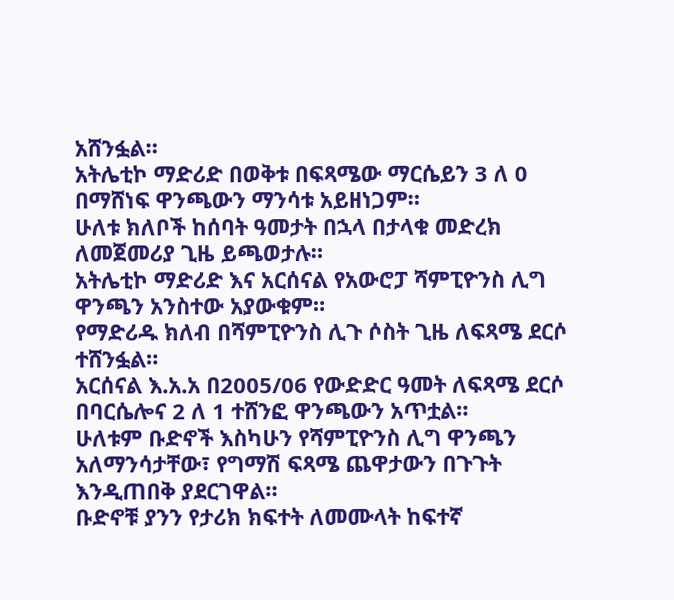አሸንፏል።
አትሌቲኮ ማድሪድ በወቅቱ በፍጻሜው ማርሴይን 3 ለ 0 በማሸነፍ ዋንጫውን ማንሳቱ አይዘነጋም።
ሁለቱ ክለቦች ከሰባት ዓመታት በኋላ በታላቁ መድረክ ለመጀመሪያ ጊዜ ይጫወታሉ።
አትሌቲኮ ማድሪድ እና አርሰናል የአውሮፓ ሻምፒዮንስ ሊግ ዋንጫን አንስተው አያውቁም።
የማድሪዱ ክለብ በሻምፒዮንስ ሊጉ ሶስት ጊዜ ለፍጻሜ ደርሶ ተሸንፏል።
አርሰናል እ.አ.አ በ2005/06 የውድድር ዓመት ለፍጻሜ ደርሶ በባርሴሎና 2 ለ 1 ተሸንፎ ዋንጫውን አጥቷል።
ሁለቱም ቡድኖች እስካሁን የሻምፒዮንስ ሊግ ዋንጫን አለማንሳታቸው፣ የግማሽ ፍጻሜ ጨዋታውን በጉጉት እንዲጠበቅ ያደርገዋል።
ቡድኖቹ ያንን የታሪክ ክፍተት ለመሙላት ከፍተኛ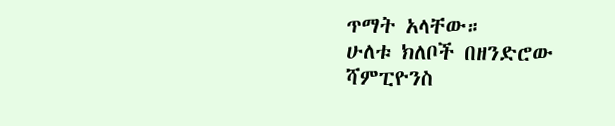ጥማት አላቸው።
ሁለቱ ክለቦች በዘንድሮው ሻምፒዮንስ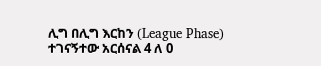ሊግ በሊግ እርከን (League Phase) ተገናኝተው አርሰናል 4 ለ 0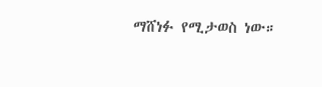ማሸነፉ የሚታወስ ነው።